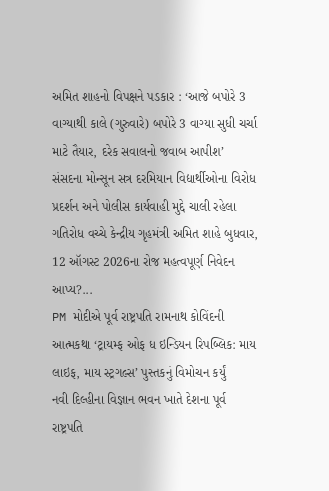અમિત શાહનો વિપક્ષને પડકાર : ‘આજે બપોરે 3 વાગ્યાથી કાલે (ગુરુવારે) બપોરે 3 વાગ્યા સુધી ચર્ચા માટે તૈયાર, દરેક સવાલનો જવાબ આપીશ’
સંસદના મોન્સૂન સત્ર દરમિયાન વિદ્યાર્થીઓના વિરોધ પ્રદર્શન અને પોલીસ કાર્યવાહી મુદ્દે ચાલી રહેલા ગતિરોધ વચ્ચે કેન્દ્રીય ગૃહમંત્રી અમિત શાહે બુધવાર, 12 ઑગસ્ટ 2026ના રોજ મહત્વપૂર્ણ નિવેદન આપ્ય?...
PM મોદીએ પૂર્વ રાષ્ટ્રપતિ રામનાથ કોવિંદની આત્મકથા ‘ટ્રાયમ્ફ ઓફ ધ ઇન્ડિયન રિપબ્લિક: માય લાઇફ, માય સ્ટ્રગલ્સ’ પુસ્તકનું વિમોચન કર્યું
નવી દિલ્હીના વિજ્ઞાન ભવન ખાતે દેશના પૂર્વ રાષ્ટ્રપતિ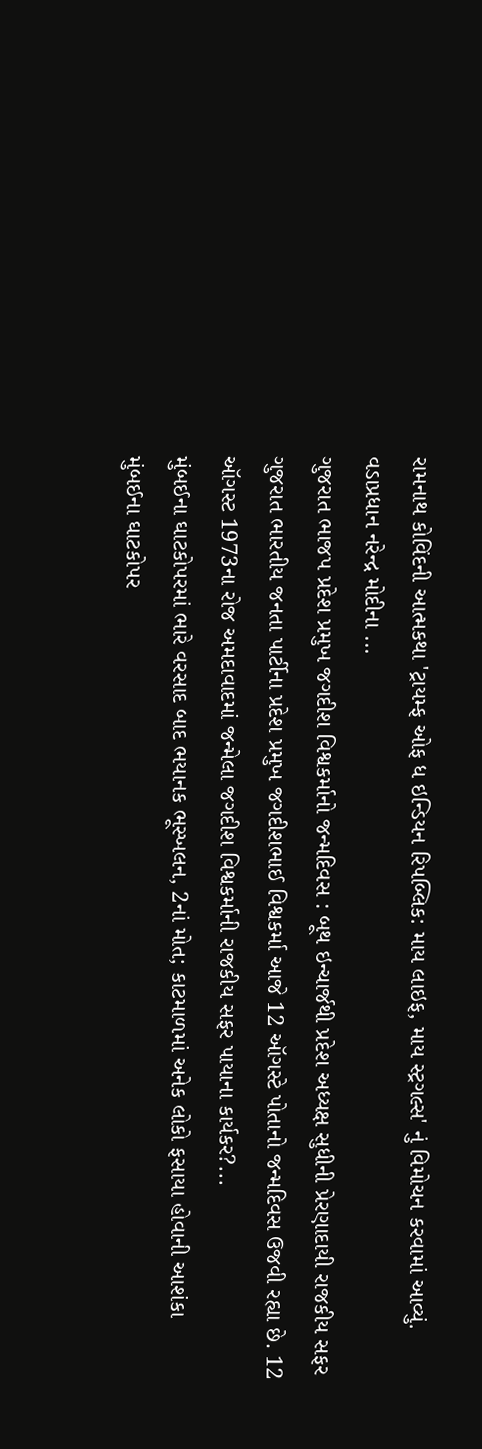રામનાથ કોવિંદની આત્મકથા 'ટ્રાયમ્ફ ઓફ ધ ઇન્ડિયન રિપબ્લિક: માય લાઇફ, માય સ્ટ્રગલ્સ' નું વિમોચન કરવામાં આવ્યું. વડાપ્રધાન નરેન્દ્ર મોદીના ...
ગુજરાત ભાજપ પ્રદેશ પ્રમુખ જગદીશ વિશ્વકર્માનો જન્મદિવસ : બૂથ ઇન્ચાર્જથી પ્રદેશ અધ્યક્ષ સુધીની પ્રેરણાદાયી રાજકીય સફર
ગુજરાત ભારતીય જનતા પાર્ટીના પ્રદેશ પ્રમુખ જગદીશભાઈ વિશ્વકર્મા આજે 12 ઑગસ્ટે પોતાનો જન્મદિવસ ઉજવી રહ્યા છે. 12 ઑગસ્ટ 1973ના રોજ અમદાવાદમાં જન્મેલા જગદીશ વિશ્વકર્માની રાજકીય સફર પાયાના કાર્યકર?...
મુંબઈના ઘાટકોપરમાં ભારે વરસાદ બાદ ભયાનક ભૂસ્ખલન, 2નાં મોત; કાટમાળમાં અનેક લોકો ફસાયા હોવાની આશંકા
મુંબઈના ઘાટકોપર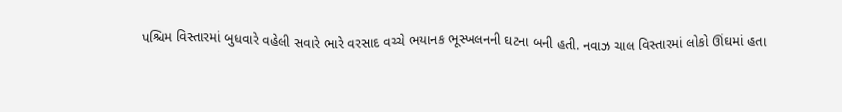પશ્ચિમ વિસ્તારમાં બુધવારે વહેલી સવારે ભારે વરસાદ વચ્ચે ભયાનક ભૂસ્ખલનની ઘટના બની હતી. નવાઝ ચાલ વિસ્તારમાં લોકો ઊંઘમાં હતા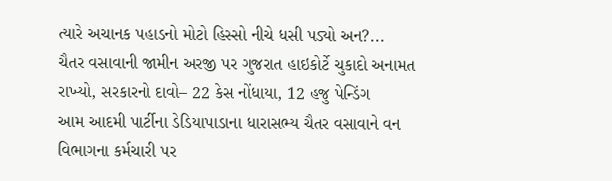ત્યારે અચાનક પહાડનો મોટો હિસ્સો નીચે ધસી પડ્યો અન?...
ચૈતર વસાવાની જામીન અરજી પર ગુજરાત હાઇકોર્ટે ચુકાદો અનામત રાખ્યો, સરકારનો દાવો– 22 કેસ નોંધાયા, 12 હજુ પેન્ડિંગ
આમ આદમી પાર્ટીના ડેડિયાપાડાના ધારાસભ્ય ચૈતર વસાવાને વન વિભાગના કર્મચારી પર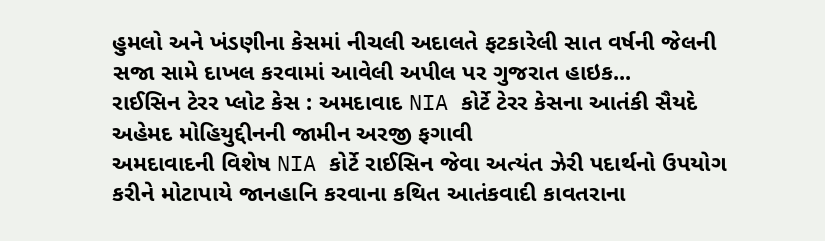હુમલો અને ખંડણીના કેસમાં નીચલી અદાલતે ફટકારેલી સાત વર્ષની જેલની સજા સામે દાખલ કરવામાં આવેલી અપીલ પર ગુજરાત હાઇક...
રાઈસિન ટેરર પ્લોટ કેસ : અમદાવાદ NIA કોર્ટે ટેરર કેસના આતંકી સૈયદે અહેમદ મોહિયુદ્દીનની જામીન અરજી ફગાવી
અમદાવાદની વિશેષ NIA કોર્ટે રાઈસિન જેવા અત્યંત ઝેરી પદાર્થનો ઉપયોગ કરીને મોટાપાયે જાનહાનિ કરવાના કથિત આતંકવાદી કાવતરાના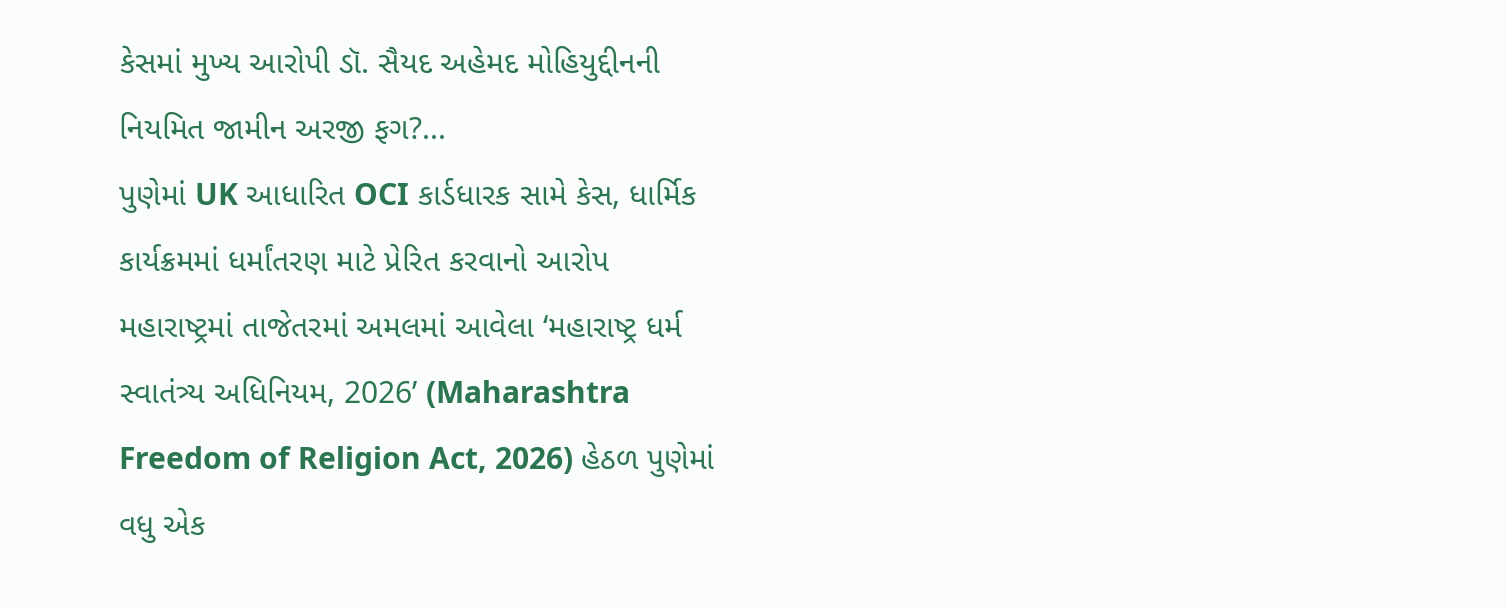કેસમાં મુખ્ય આરોપી ડૉ. સૈયદ અહેમદ મોહિયુદ્દીનની નિયમિત જામીન અરજી ફગ?...
પુણેમાં UK આધારિત OCI કાર્ડધારક સામે કેસ, ધાર્મિક કાર્યક્રમમાં ધર્માંતરણ માટે પ્રેરિત કરવાનો આરોપ
મહારાષ્ટ્રમાં તાજેતરમાં અમલમાં આવેલા ‘મહારાષ્ટ્ર ધર્મ સ્વાતંત્ર્ય અધિનિયમ, 2026’ (Maharashtra Freedom of Religion Act, 2026) હેઠળ પુણેમાં વધુ એક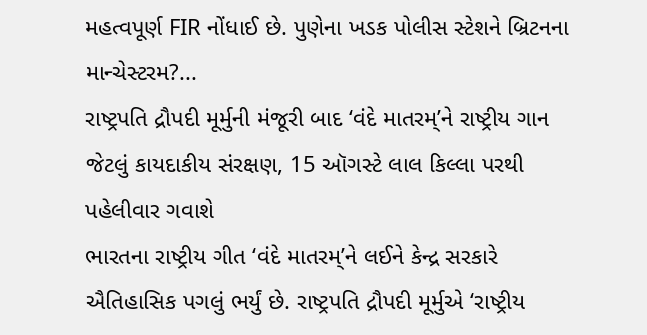મહત્વપૂર્ણ FIR નોંધાઈ છે. પુણેના ખડક પોલીસ સ્ટેશને બ્રિટનના માન્ચેસ્ટરમ?...
રાષ્ટ્રપતિ દ્રૌપદી મૂર્મુની મંજૂરી બાદ ‘વંદે માતરમ્’ને રાષ્ટ્રીય ગાન જેટલું કાયદાકીય સંરક્ષણ, 15 ઑગસ્ટે લાલ કિલ્લા પરથી પહેલીવાર ગવાશે
ભારતના રાષ્ટ્રીય ગીત ‘વંદે માતરમ્’ને લઈને કેન્દ્ર સરકારે ઐતિહાસિક પગલું ભર્યું છે. રાષ્ટ્રપતિ દ્રૌપદી મૂર્મુએ ‘રાષ્ટ્રીય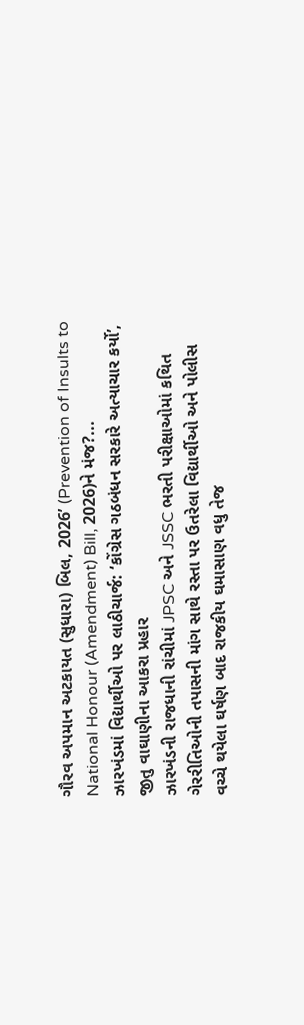ગૌરવ અપમાન અટકાયત (સુધારા) બિલ, 2026’ (Prevention of Insults to National Honour (Amendment) Bill, 2026)ને મંજ?...
ઝારખંડમાં વિદ્યાર્થીઓ પર લાઠીચાર્જ: ‘કોંગ્રેસ ગઠબંધન સરકારે અત્યાચાર કર્યો’, જીતુ વાઘાણીના આકરા પ્રહાર
ઝારખંડની રાજધાની રાંચીમાં JPSC અને JSSC ભરતી પરીક્ષાઓમાં કથિત ગેરરીતિઓની તપાસની માંગ સાથે રસ્તા પર ઉતરેલા વિદ્યાર્થીઓ અને પોલીસ વચ્ચે થયેલા ઘર્ષણ બાદ રાજકીય ઘમાસાણ વધુ તેજ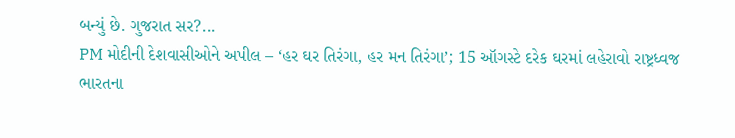બન્યું છે. ગુજરાત સર?...
PM મોદીની દેશવાસીઓને અપીલ – ‘હર ઘર તિરંગા, હર મન તિરંગા’; 15 ઑગસ્ટે દરેક ઘરમાં લહેરાવો રાષ્ટ્રધ્વજ
ભારતના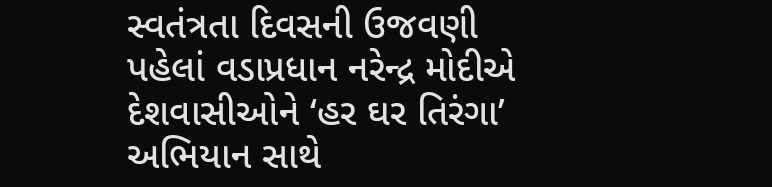સ્વતંત્રતા દિવસની ઉજવણી પહેલાં વડાપ્રધાન નરેન્દ્ર મોદીએ દેશવાસીઓને ‘હર ઘર તિરંગા’ અભિયાન સાથે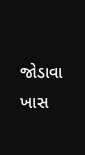જોડાવા ખાસ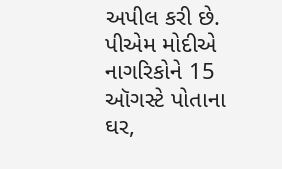અપીલ કરી છે. પીએમ મોદીએ નાગરિકોને 15 ઑગસ્ટે પોતાના ઘર,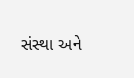સંસ્થા અને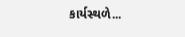કાર્યસ્થળે...